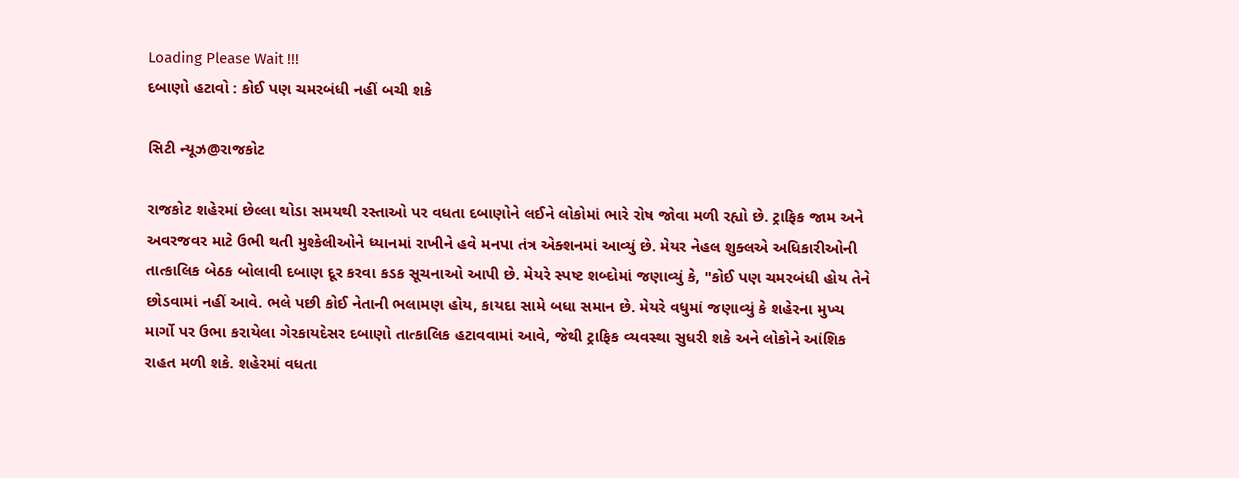Loading Please Wait !!!
દબાણો હટાવો : કોઈ પણ ચમરબંધી નહીં બચી શકે

સિટી ન્યૂઝ@રાજકોટ

રાજકોટ શહેરમાં છેલ્લા થોડા સમયથી રસ્તાઓ પર વધતા દબાણોને લઈને લોકોમાં ભારે રોષ જોવા મળી રહ્યો છે. ટ્રાફિક જામ અને અવરજવર માટે ઉભી થતી મુશ્કેલીઓને ધ્યાનમાં રાખીને હવે મનપા તંત્ર એક્શનમાં આવ્યું છે. મેયર નેહલ શુક્લએ અધિકારીઓની તાત્કાલિક બેઠક બોલાવી દબાણ દૂર કરવા કડક સૂચનાઓ આપી છે. મેયરે સ્પષ્ટ શબ્દોમાં જણાવ્યું કે, "કોઈ પણ ચમરબંધી હોય તેને છોડવામાં નહીં આવે. ભલે પછી કોઈ નેતાની ભલામણ હોય, કાયદા સામે બધા સમાન છે. મેયરે વધુમાં જણાવ્યું કે શહેરના મુખ્ય માર્ગો પર ઉભા કરાયેલા ગેરકાયદેસર દબાણો તાત્કાલિક હટાવવામાં આવે, જેથી ટ્રાફિક વ્યવસ્થા સુધરી શકે અને લોકોને આંશિક રાહત મળી શકે. શહેરમાં વધતા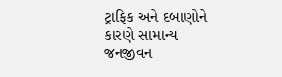ટ્રાફિક અને દબાણોને કારણે સામાન્ય જનજીવન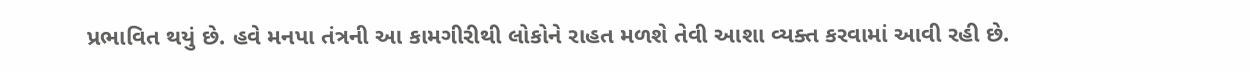પ્રભાવિત થયું છે. હવે મનપા તંત્રની આ કામગીરીથી લોકોને રાહત મળશે તેવી આશા વ્યક્ત કરવામાં આવી રહી છે.